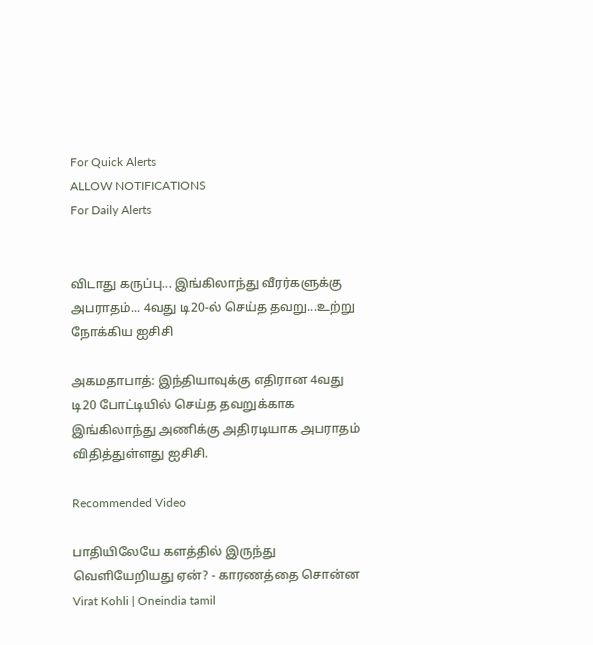For Quick Alerts
ALLOW NOTIFICATIONS
For Daily Alerts


விடாது கருப்பு... இங்கிலாந்து வீரர்களுக்கு அபராதம்... 4வது டி20-ல் செய்த தவறு...உற்று நோக்கிய ஐசிசி

அகமதாபாத்: இந்தியாவுக்கு எதிரான 4வது டி20 போட்டியில் செய்த தவறுக்காக இங்கிலாந்து அணிக்கு அதிரடியாக அபராதம் விதித்துள்ளது ஐசிசி.

Recommended Video

பாதியிலேயே களத்தில் இருந்து வெளியேறியது ஏன்? - காரணத்தை சொன்ன Virat Kohli | Oneindia tamil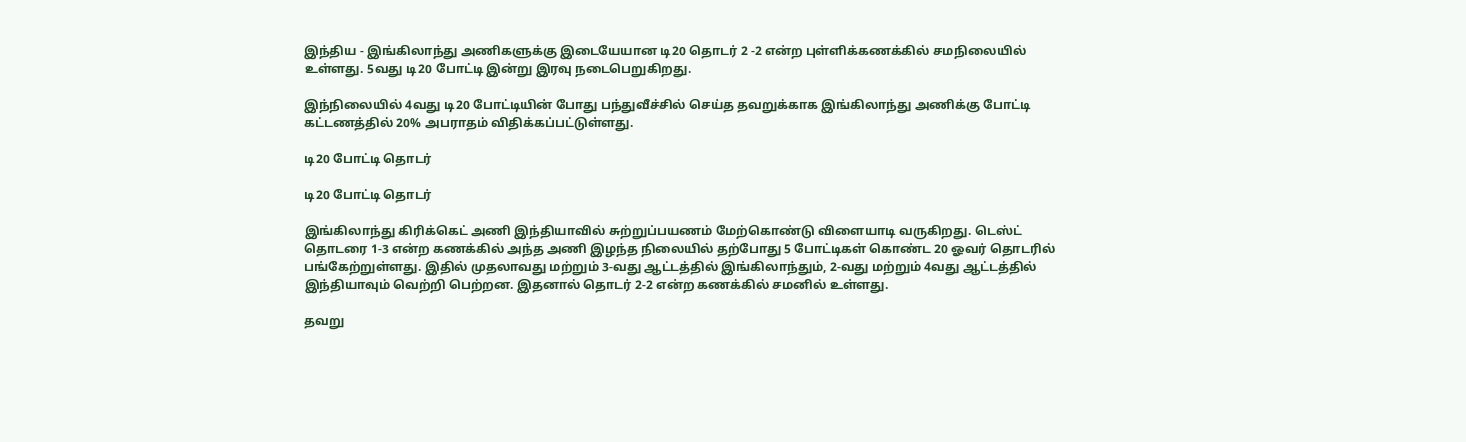இந்திய - இங்கிலாந்து அணிகளுக்கு இடையேயான டி20 தொடர் 2 -2 என்ற புள்ளிக்கணக்கில் சமநிலையில் உள்ளது. 5வது டி20 போட்டி இன்று இரவு நடைபெறுகிறது.

இந்நிலையில் 4வது டி20 போட்டியின் போது பந்துவீச்சில் செய்த தவறுக்காக இங்கிலாந்து அணிக்கு போட்டி கட்டணத்தில் 20% அபராதம் விதிக்கப்பட்டுள்ளது.

டி20 போட்டி தொடர்

டி20 போட்டி தொடர்

இங்கிலாந்து கிரிக்கெட் அணி இந்தியாவில் சுற்றுப்பயணம் மேற்கொண்டு விளையாடி வருகிறது. டெஸ்ட் தொடரை 1-3 என்ற கணக்கில் அந்த அணி இழந்த நிலையில் தற்போது 5 போட்டிகள் கொண்ட 20 ஓவர் தொடரில் பங்கேற்றுள்ளது. இதில் முதலாவது மற்றும் 3-வது ஆட்டத்தில் இங்கிலாந்தும், 2-வது மற்றும் 4வது ஆட்டத்தில் இந்தியாவும் வெற்றி பெற்றன. இதனால் தொடர் 2-2 என்ற கணக்கில் சமனில் உள்ளது.

தவறு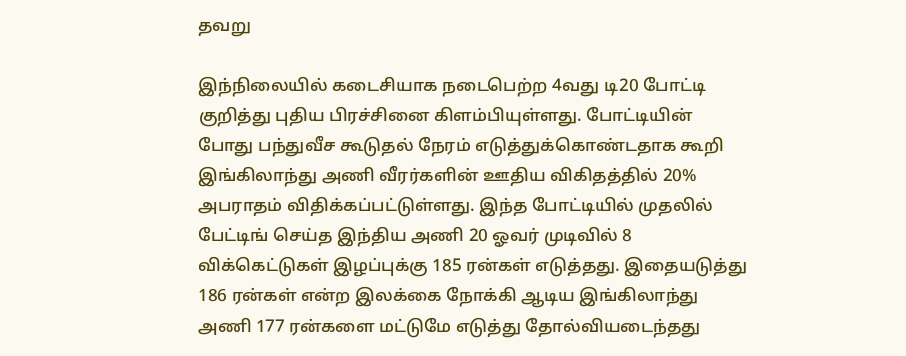தவறு

இந்நிலையில் கடைசியாக நடைபெற்ற 4வது டி20 போட்டி குறித்து புதிய பிரச்சினை கிளம்பியுள்ளது. போட்டியின் போது பந்துவீச கூடுதல் நேரம் எடுத்துக்கொண்டதாக கூறி இங்கிலாந்து அணி வீரர்களின் ஊதிய விகிதத்தில் 20% அபராதம் விதிக்கப்பட்டுள்ளது. இந்த போட்டியில் முதலில் பேட்டிங் செய்த இந்திய அணி 20 ஓவர் முடிவில் 8 விக்கெட்டுகள் இழப்புக்கு 185 ரன்கள் எடுத்தது. இதையடுத்து 186 ரன்கள் என்ற இலக்கை நோக்கி ஆடிய இங்கிலாந்து அணி 177 ரன்களை மட்டுமே எடுத்து தோல்வியடைந்தது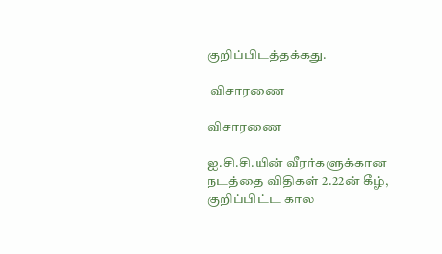குறிப்பிடத்தக்கது.

 விசாரணை

விசாரணை

ஐ.சி.சி.யின் வீரர்களுக்கான நடத்தை விதிகள் 2.22ன் கீழ், குறிப்பிட்ட கால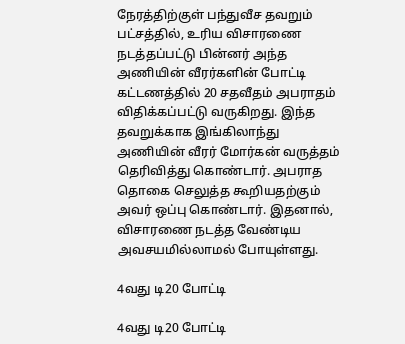நேரத்திற்குள் பந்துவீச தவறும் பட்சத்தில், உரிய விசாரணை நடத்தப்பட்டு பின்னர் அந்த அணியின் வீரர்களின் போட்டி கட்டணத்தில் 20 சதவீதம் அபராதம் விதிக்கப்பட்டு வருகிறது. இந்த தவறுக்காக இங்கிலாந்து அணியின் வீரர் மோர்கன் வருத்தம் தெரிவித்து கொண்டார். அபராத தொகை செலுத்த கூறியதற்கும் அவர் ஒப்பு கொண்டார். இதனால், விசாரணை நடத்த வேண்டிய அவசயமில்லாமல் போயுள்ளது.

4வது டி20 போட்டி

4வது டி20 போட்டி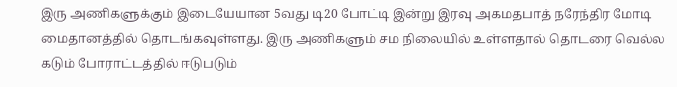இரு அணிகளுக்கும் இடையேயான 5வது டி20 போட்டி இன்று இரவு அகமதபாத் நரேந்திர மோடி மைதானத்தில் தொடங்கவுள்ளது. இரு அணிகளும் சம நிலையில் உள்ளதால் தொடரை வெல்ல கடும் போராட்டத்தில் ஈடுபடும்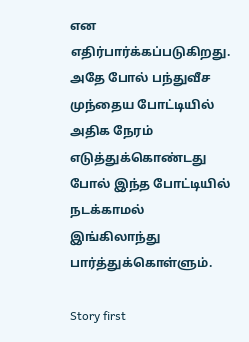என எதிர்பார்க்கப்படுகிறது. அதே போல் பந்துவீச முந்தைய போட்டியில் அதிக நேரம் எடுத்துக்கொண்டது போல் இந்த போட்டியில் நடக்காமல் இங்கிலாந்து பார்த்துக்கொள்ளும்.

Story first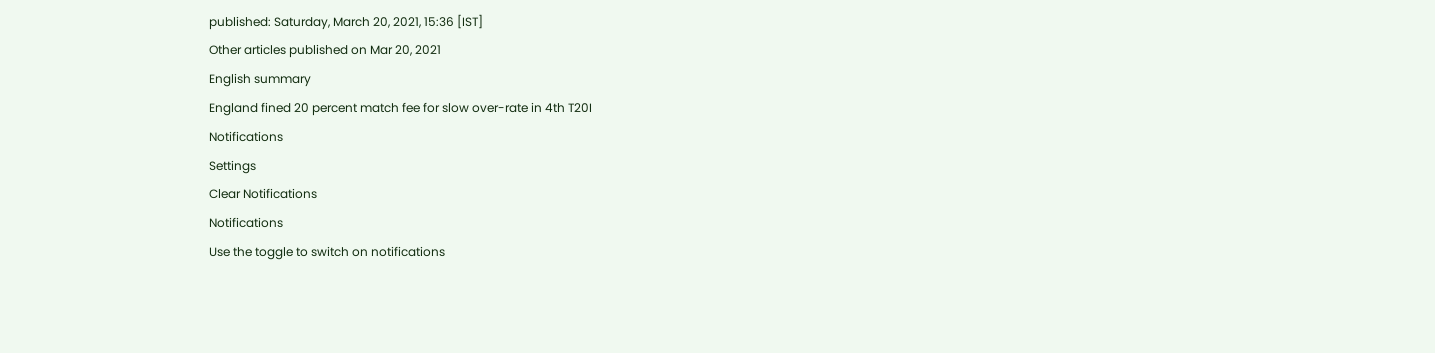published: Saturday, March 20, 2021, 15:36 [IST]
Other articles published on Mar 20, 2021
English summary
England fined 20 percent match fee for slow over-rate in 4th T20I
Notifications
Settings
Clear Notifications
Notifications
Use the toggle to switch on notifications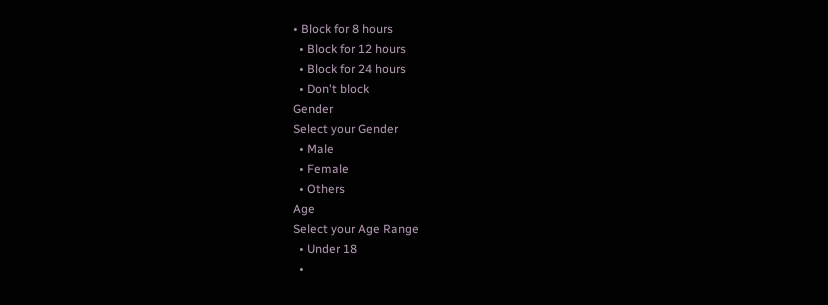• Block for 8 hours
  • Block for 12 hours
  • Block for 24 hours
  • Don't block
Gender
Select your Gender
  • Male
  • Female
  • Others
Age
Select your Age Range
  • Under 18
  •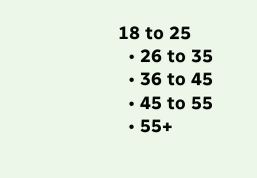18 to 25
  • 26 to 35
  • 36 to 45
  • 45 to 55
  • 55+